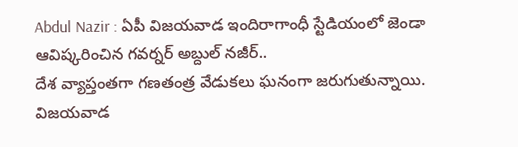Abdul Nazir : ఏపీ విజయవాడ ఇందిరాగాంధీ స్టేడియంలో జెండా ఆవిష్కరించిన గవర్నర్ అబ్దుల్ నజీర్..
దేశ వ్యాప్తంతగా గణతంత్ర వేడుకలు ఘనంగా జరుగుతున్నాయి. విజయవాడ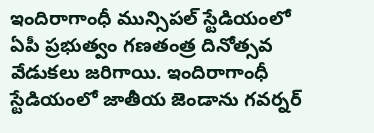ఇందిరాగాంధీ మున్సిపల్ స్టేడియంలో ఏపీ ప్రభుత్వం గణతంత్ర దినోత్సవ వేడుకలు జరిగాయి. ఇందిరాగాంధీ స్టేడియంలో జాతీయ జెండాను గవర్నర్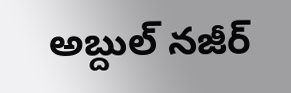అబ్దుల్ నజీర్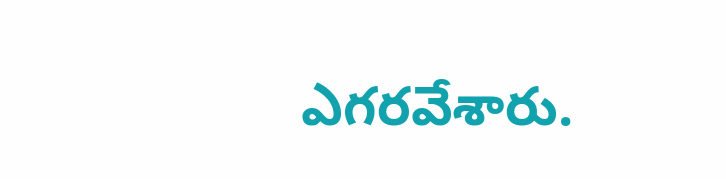ఎగరవేశారు.